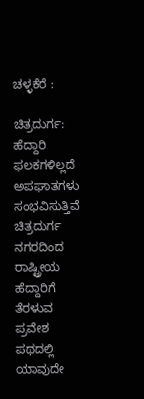ಚಳ್ಳಕೆರೆ :

ಚಿತ್ರದುರ್ಗ: ಹೆದ್ದಾರಿ ಫಲಕಗಳಿಲ್ಲದೆ ಅಪಘಾತಗಳು
ಸಂಭವಿಸುತ್ತಿವೆ
ಚಿತ್ರದುರ್ಗ ನಗರದಿಂದ ರಾಷ್ಟ್ರೀಯ ಹೆದ್ದಾರಿಗೆ ತೆರಳುವ ಪ್ರವೇಶ
ಪಥದಲ್ಲಿ ಯಾವುದೇ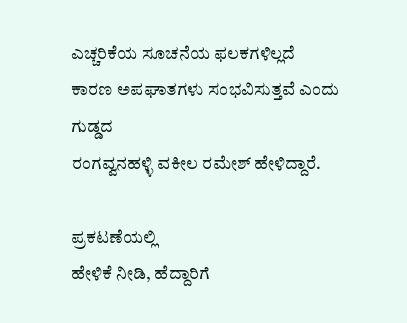ಎಚ್ಚರಿಕೆಯ ಸೂಚನೆಯ ಫಲಕಗಳಿಲ್ಲದೆ
ಕಾರಣ ಅಪಘಾತಗಳು ಸಂಭವಿಸುತ್ತವೆ ಎಂದು ಗುಡ್ಡದ
ರಂಗವ್ವನಹಳ್ಳಿ ವಕೀಲ ರಮೇಶ್ ಹೇಳಿದ್ದಾರೆ.

ಪ್ರಕಟಣೆಯಲ್ಲಿ
ಹೇಳಿಕೆ ನೀಡಿ, ಹೆದ್ದಾರಿಗೆ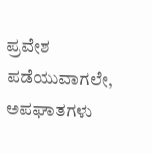ಪ್ರವೇಶ ಪಡೆಯುವಾಗಲೇ,
ಅಪಘಾತಗಳು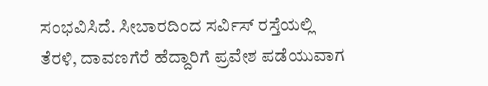ಸಂಭವಿಸಿದೆ. ಸೀಬಾರದಿಂದ ಸರ್ವಿಸ್ ರಸ್ತೆಯಲ್ಲಿ
ತೆರಳಿ, ದಾವಣಗೆರೆ ಹೆದ್ದಾರಿಗೆ ಪ್ರವೇಶ ಪಡೆಯುವಾಗ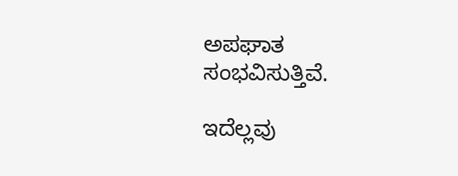ಅಪಘಾತ
ಸಂಭವಿಸುತ್ತಿವೆ.

ಇದೆಲ್ಲವು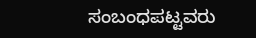ಸಂಬಂಧಪಟ್ಟವರು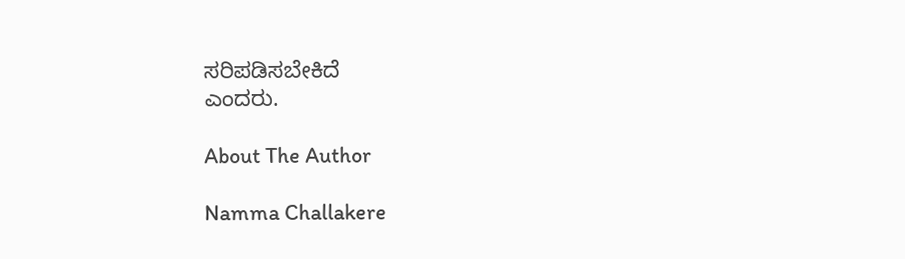ಸರಿಪಡಿಸಬೇಕಿದೆ
ಎಂದರು.

About The Author

Namma Challakere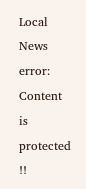Local News
error: Content is protected !!